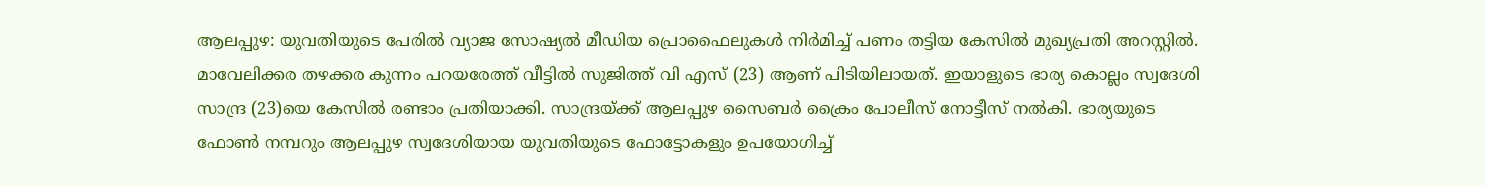ആലപ്പുഴ: യുവതിയുടെ പേരിൽ വ്യാജ സോഷ്യൽ മീഡിയ പ്രൊഫൈലുകൾ നിർമിച്ച് പണം തട്ടിയ കേസിൽ മുഖ്യപ്രതി അറസ്റ്റിൽ. മാവേലിക്കര തഴക്കര കുന്നം പറയരേത്ത് വീട്ടിൽ സുജിത്ത് വി എസ് (23) ആണ് പിടിയിലായത്. ഇയാളുടെ ഭാര്യ കൊല്ലം സ്വദേശി സാന്ദ്ര (23)യെ കേസിൽ രണ്ടാം പ്രതിയാക്കി. സാന്ദ്രയ്ക്ക് ആലപ്പുഴ സൈബർ ക്രൈം പോലീസ് നോട്ടീസ് നൽകി. ഭാര്യയുടെ ഫോൺ നമ്പറും ആലപ്പുഴ സ്വദേശിയായ യുവതിയുടെ ഫോട്ടോകളും ഉപയോഗിച്ച്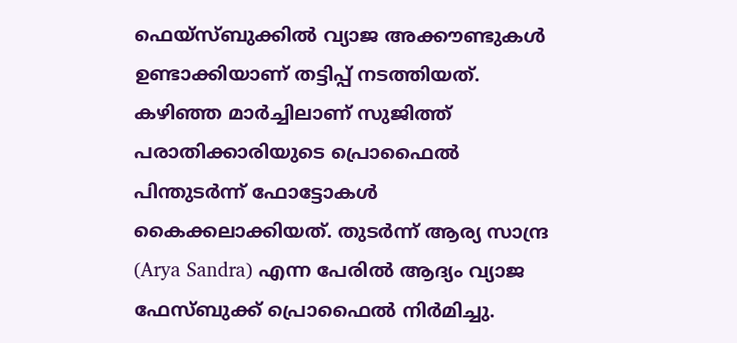ഫെയ്സ്ബുക്കിൽ വ്യാജ അക്കൗണ്ടുകൾ ഉണ്ടാക്കിയാണ് തട്ടിപ്പ് നടത്തിയത്.
കഴിഞ്ഞ മാർച്ചിലാണ് സുജിത്ത് പരാതിക്കാരിയുടെ പ്രൊഫൈൽ പിന്തുടർന്ന് ഫോട്ടോകൾ കൈക്കലാക്കിയത്. തുടർന്ന് ആര്യ സാന്ദ്ര (Arya Sandra) എന്ന പേരിൽ ആദ്യം വ്യാജ ഫേസ്ബുക്ക് പ്രൊഫൈൽ നിർമിച്ചു.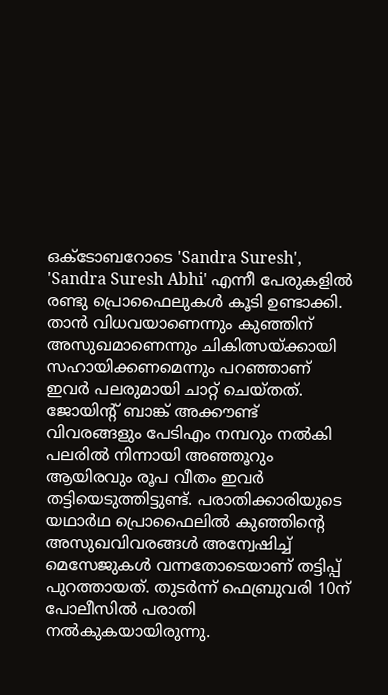ഒക്ടോബറോടെ 'Sandra Suresh', 'Sandra Suresh Abhi' എന്നീ പേരുകളിൽ രണ്ടു പ്രൊഫൈലുകൾ കൂടി ഉണ്ടാക്കി. താൻ വിധവയാണെന്നും കുഞ്ഞിന് അസുഖമാണെന്നും ചികിത്സയ്ക്കായി സഹായിക്കണമെന്നും പറഞ്ഞാണ് ഇവർ പലരുമായി ചാറ്റ് ചെയ്തത്. ജോയിന്റ് ബാങ്ക് അക്കൗണ്ട് വിവരങ്ങളും പേടിഎം നമ്പറും നൽകി പലരിൽ നിന്നായി അഞ്ഞൂറും ആയിരവും രൂപ വീതം ഇവർ തട്ടിയെടുത്തിട്ടുണ്ട്. പരാതിക്കാരിയുടെ യഥാർഥ പ്രൊഫൈലിൽ കുഞ്ഞിന്റെ അസുഖവിവരങ്ങൾ അന്വേഷിച്ച് മെസേജുകൾ വന്നതോടെയാണ് തട്ടിപ്പ് പുറത്തായത്. തുടർന്ന് ഫെബ്രുവരി 10ന് പോലീസിൽ പരാതി നൽകുകയായിരുന്നു.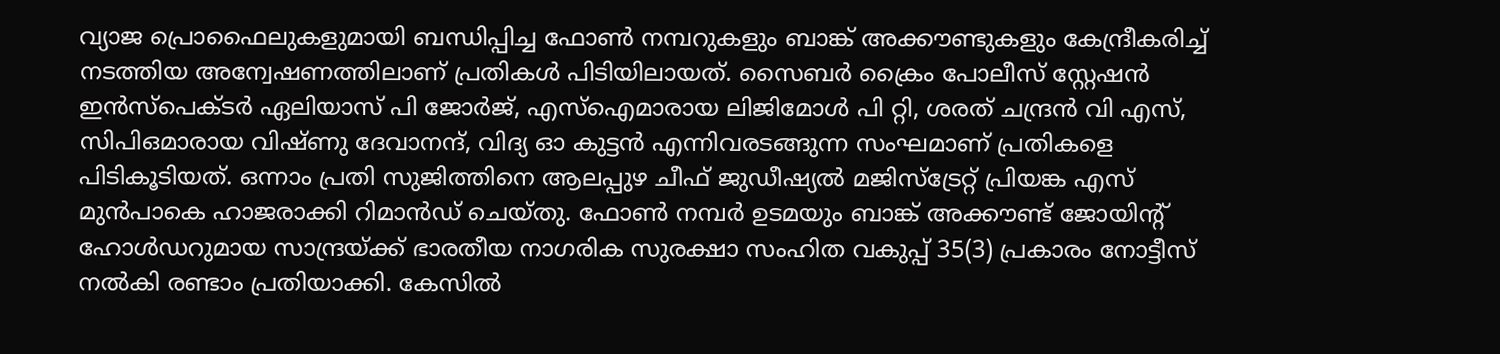വ്യാജ പ്രൊഫൈലുകളുമായി ബന്ധിപ്പിച്ച ഫോൺ നമ്പറുകളും ബാങ്ക് അക്കൗണ്ടുകളും കേന്ദ്രീകരിച്ച് നടത്തിയ അന്വേഷണത്തിലാണ് പ്രതികൾ പിടിയിലായത്. സൈബർ ക്രൈം പോലീസ് സ്റ്റേഷൻ ഇൻസ്പെക്ടർ ഏലിയാസ് പി ജോർജ്, എസ്ഐമാരായ ലിജിമോൾ പി റ്റി, ശരത് ചന്ദ്രൻ വി എസ്, സിപിഒമാരായ വിഷ്ണു ദേവാനന്ദ്, വിദ്യ ഓ കുട്ടൻ എന്നിവരടങ്ങുന്ന സംഘമാണ് പ്രതികളെ പിടികൂടിയത്. ഒന്നാം പ്രതി സുജിത്തിനെ ആലപ്പുഴ ചീഫ് ജുഡീഷ്യൽ മജിസ്ട്രേറ്റ് പ്രിയങ്ക എസ് മുൻപാകെ ഹാജരാക്കി റിമാൻഡ് ചെയ്തു. ഫോൺ നമ്പർ ഉടമയും ബാങ്ക് അക്കൗണ്ട് ജോയിന്റ് ഹോൾഡറുമായ സാന്ദ്രയ്ക്ക് ഭാരതീയ നാഗരിക സുരക്ഷാ സംഹിത വകുപ്പ് 35(3) പ്രകാരം നോട്ടീസ് നൽകി രണ്ടാം പ്രതിയാക്കി. കേസിൽ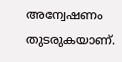അന്വേഷണം തുടരുകയാണ്.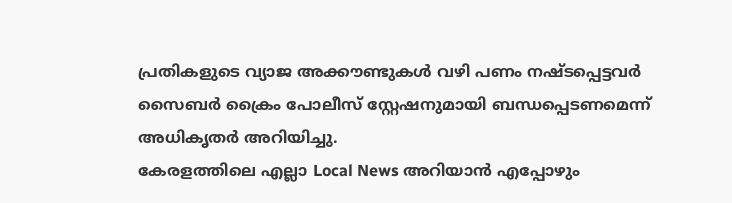പ്രതികളുടെ വ്യാജ അക്കൗണ്ടുകൾ വഴി പണം നഷ്ടപ്പെട്ടവർ സൈബർ ക്രൈം പോലീസ് സ്റ്റേഷനുമായി ബന്ധപ്പെടണമെന്ന് അധികൃതർ അറിയിച്ചു.
കേരളത്തിലെ എല്ലാ Local News അറിയാൻ എപ്പോഴും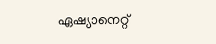ഏഷ്യാനെറ്റ്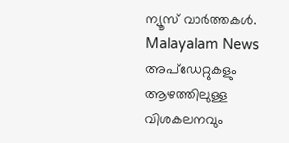ന്യൂസ് വാർത്തകൾ. Malayalam News അപ്ഡേറ്റുകളും ആഴത്തിലുള്ള വിശകലനവും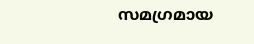സമഗ്രമായ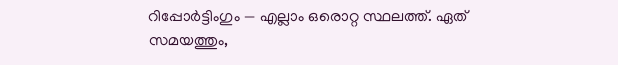റിപ്പോർട്ടിംഗും — എല്ലാം ഒരൊറ്റ സ്ഥലത്ത്. ഏത് സമയത്തും,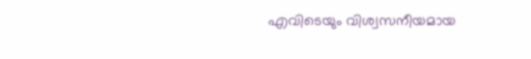എവിടെയും വിശ്വസനീയമായ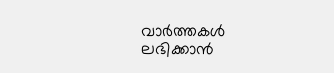വാർത്തകൾ ലഭിക്കാൻ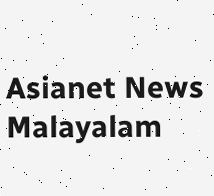Asianet News Malayalam